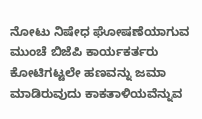ನೋಟು ನಿಷೇಧ ಘೋಷಣೆಯಾಗುವ ಮುಂಚೆ ಬಿಜೆಪಿ ಕಾರ್ಯಕರ್ತರು ಕೋಟಿಗಟ್ಟಲೇ ಹಣವನ್ನು ಜಮಾ ಮಾಡಿರುವುದು ಕಾಕತಾಳಿಯವೆನ್ನುವ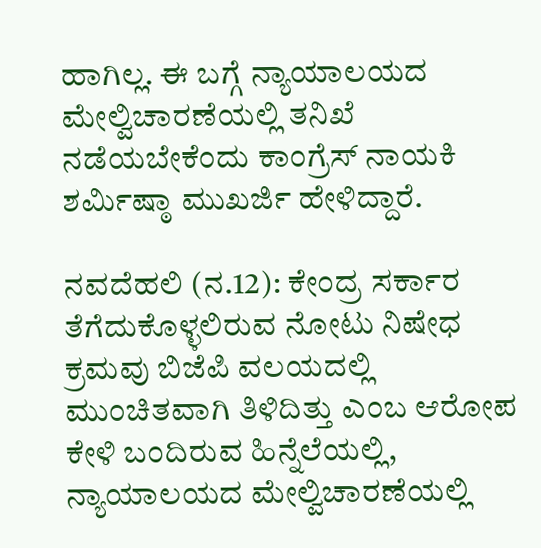ಹಾಗಿಲ್ಲ. ಈ ಬಗ್ಗೆ ನ್ಯಾಯಾಲಯದ ಮೇಲ್ವಿಚಾರಣೆಯಲ್ಲಿ ತನಿಖೆ ನಡೆಯಬೇಕೆಂದು ಕಾಂಗ್ರೆಸ್ ನಾಯಕಿ ಶರ್ಮಿಷ್ಠಾ ಮುಖರ್ಜಿ ಹೇಳಿದ್ದಾರೆ.

ನವದೆಹಲಿ (ನ.12): ಕೇಂದ್ರ ಸರ್ಕಾರ ತೆಗೆದುಕೊಳ್ಳಲಿರುವ ನೋಟು ನಿಷೇಧ ಕ್ರಮವು ಬಿಜೆಪಿ ವಲಯದಲ್ಲಿ ಮುಂಚಿತವಾಗಿ ತಿಳಿದಿತ್ತು ಎಂಬ ಆರೋಪ ಕೇಳಿ ಬಂದಿರುವ ಹಿನ್ನೆಲೆಯಲ್ಲಿ, ನ್ಯಾಯಾಲಯದ ಮೇಲ್ವಿಚಾರಣೆಯಲ್ಲಿ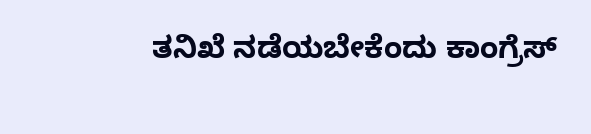ತನಿಖೆ ನಡೆಯಬೇಕೆಂದು ಕಾಂಗ್ರೆಸ್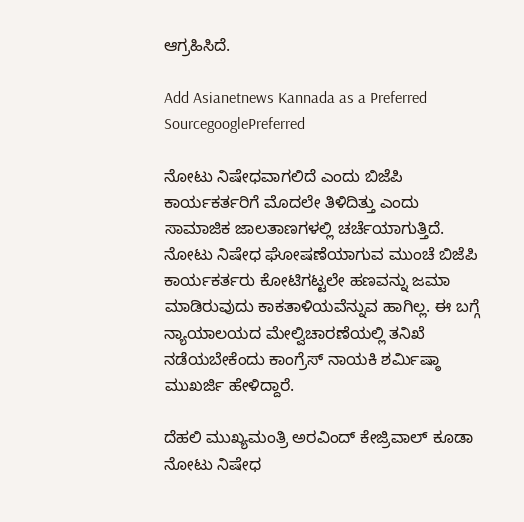ಆಗ್ರಹಿಸಿದೆ.

Add Asianetnews Kannada as a Preferred SourcegooglePreferred

ನೋಟು ನಿಷೇಧವಾಗಲಿದೆ ಎಂದು ಬಿಜೆಪಿ ಕಾರ್ಯಕರ್ತರಿಗೆ ಮೊದಲೇ ತಿಳಿದಿತ್ತು ಎಂದು ಸಾಮಾಜಿಕ ಜಾಲತಾಣಗಳಲ್ಲಿ ಚರ್ಚೆಯಾಗುತ್ತಿದೆ. ನೋಟು ನಿಷೇಧ ಘೋಷಣೆಯಾಗುವ ಮುಂಚೆ ಬಿಜೆಪಿ ಕಾರ್ಯಕರ್ತರು ಕೋಟಿಗಟ್ಟಲೇ ಹಣವನ್ನು ಜಮಾ ಮಾಡಿರುವುದು ಕಾಕತಾಳಿಯವೆನ್ನುವ ಹಾಗಿಲ್ಲ. ಈ ಬಗ್ಗೆ ನ್ಯಾಯಾಲಯದ ಮೇಲ್ವಿಚಾರಣೆಯಲ್ಲಿ ತನಿಖೆ ನಡೆಯಬೇಕೆಂದು ಕಾಂಗ್ರೆಸ್ ನಾಯಕಿ ಶರ್ಮಿಷ್ಠಾ ಮುಖರ್ಜಿ ಹೇಳಿದ್ದಾರೆ.

ದೆಹಲಿ ಮುಖ್ಯಮಂತ್ರಿ ಅರವಿಂದ್ ಕೇಜ್ರಿವಾಲ್ ಕೂಡಾ ನೋಟು ನಿಷೇಧ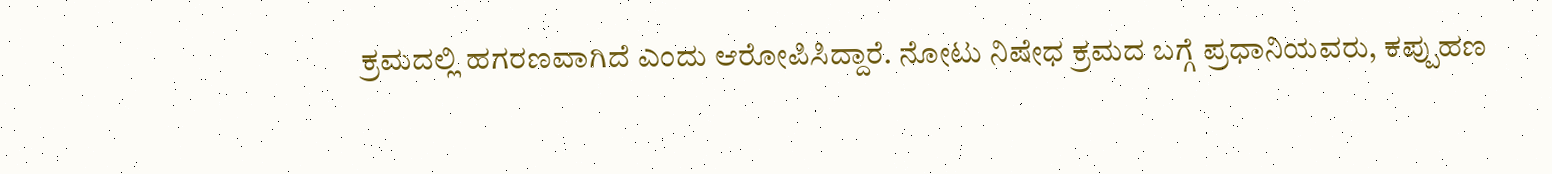ಕ್ರಮದಲ್ಲಿ ಹಗರಣವಾಗಿದೆ ಎಂದು ಆರೋಪಿಸಿದ್ದಾರೆ. ನೋಟು ನಿಷೇಧ ಕ್ರಮದ ಬಗ್ಗೆ ಪ್ರಧಾನಿಯವರು, ಕಪ್ಪುಹಣ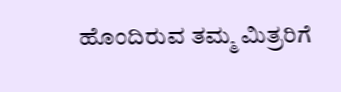ಹೊಂದಿರುವ ತಮ್ಮ ಮಿತ್ರರಿಗೆ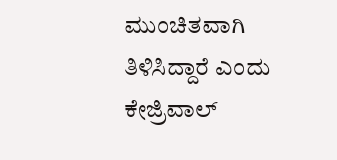ಮುಂಚಿತವಾಗಿ ತಿಳಿಸಿದ್ದಾರೆ ಎಂದು ಕೇಜ್ರಿವಾಲ್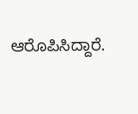ಆರೊಪಿಸಿದ್ದಾರೆ.